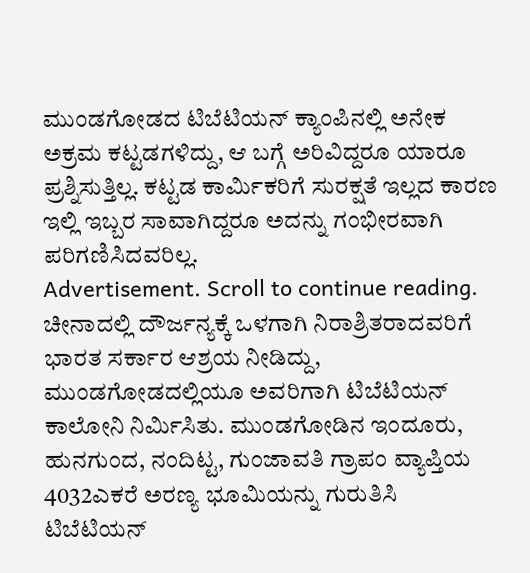ಮುಂಡಗೋಡದ ಟಿಬೆಟಿಯನ್ ಕ್ಯಾಂಪಿನಲ್ಲಿ ಅನೇಕ ಅಕ್ರಮ ಕಟ್ಟಡಗಳಿದ್ದು, ಆ ಬಗ್ಗೆ ಅರಿವಿದ್ದರೂ ಯಾರೂ ಪ್ರಶ್ನಿಸುತ್ತಿಲ್ಲ. ಕಟ್ಟಡ ಕಾರ್ಮಿಕರಿಗೆ ಸುರಕ್ಷತೆ ಇಲ್ಲದ ಕಾರಣ ಇಲ್ಲಿ ಇಬ್ಬರ ಸಾವಾಗಿದ್ದರೂ ಅದನ್ನು ಗಂಭೀರವಾಗಿ ಪರಿಗಣಿಸಿದವರಿಲ್ಲ.
Advertisement. Scroll to continue reading.
ಚೀನಾದಲ್ಲಿ ದೌರ್ಜನ್ಯಕ್ಕೆ ಒಳಗಾಗಿ ನಿರಾಶ್ರಿತರಾದವರಿಗೆ ಭಾರತ ಸರ್ಕಾರ ಆಶ್ರಯ ನೀಡಿದ್ದು, ಮುಂಡಗೋಡದಲ್ಲಿಯೂ ಅವರಿಗಾಗಿ ಟಿಬೆಟಿಯನ್ ಕಾಲೋನಿ ನಿರ್ಮಿಸಿತು. ಮುಂಡಗೋಡಿನ ಇಂದೂರು, ಹುನಗುಂದ, ನಂದಿಟ್ಟ, ಗುಂಜಾವತಿ ಗ್ರಾಪಂ ವ್ಯಾಪ್ತಿಯ 4032ಎಕರೆ ಅರಣ್ಯ ಭೂಮಿಯನ್ನು ಗುರುತಿಸಿ ಟಿಬೆಟಿಯನ್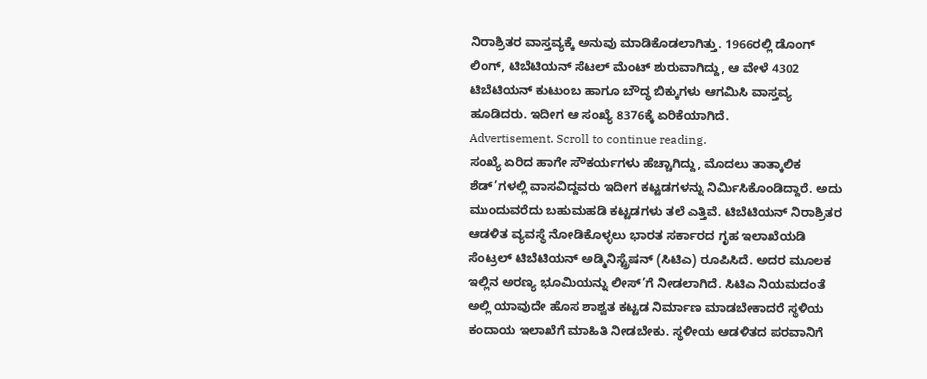ನಿರಾಶ್ರಿತರ ವಾಸ್ತವ್ಯಕ್ಕೆ ಅನುವು ಮಾಡಿಕೊಡಲಾಗಿತ್ತು. 1966ರಲ್ಲಿ ಡೊಂಗ್ ಲಿಂಗ್, ಟಿಬೆಟಿಯನ್ ಸೆಟಲ್ ಮೆಂಟ್ ಶುರುವಾಗಿದ್ದು, ಆ ವೇಳೆ 4302 ಟಿಬೆಟಿಯನ್ ಕುಟುಂಬ ಹಾಗೂ ಬೌದ್ಧ ಬಿಕ್ಕುಗಳು ಆಗಮಿಸಿ ವಾಸ್ತವ್ಯ ಹೂಡಿದರು. ಇದೀಗ ಆ ಸಂಖ್ಯೆ 8376ಕ್ಕೆ ಏರಿಕೆಯಾಗಿದೆ.
Advertisement. Scroll to continue reading.
ಸಂಖ್ಯೆ ಏರಿದ ಹಾಗೇ ಸೌಕರ್ಯಗಳು ಹೆಚ್ಚಾಗಿದ್ದು, ಮೊದಲು ತಾತ್ಕಾಲಿಕ ಶೆಡ್’ಗಳಲ್ಲಿ ವಾಸವಿದ್ದವರು ಇದೀಗ ಕಟ್ಟಡಗಳನ್ನು ನಿರ್ಮಿಸಿಕೊಂಡಿದ್ದಾರೆ. ಅದು ಮುಂದುವರೆದು ಬಹುಮಹಡಿ ಕಟ್ಟಡಗಳು ತಲೆ ಎತ್ತಿವೆ. ಟಿಬೆಟಿಯನ್ ನಿರಾಶ್ರಿತರ ಆಡಳಿತ ವ್ಯವಸ್ಥೆ ನೋಡಿಕೊಳ್ಳಲು ಭಾರತ ಸರ್ಕಾರದ ಗೃಹ ಇಲಾಖೆಯಡಿ ಸೆಂಟ್ರಲ್ ಟಿಬೆಟಿಯನ್ ಅಡ್ಮಿನಿಸ್ಟ್ರೆಷನ್ (ಸಿಟಿಎ) ರೂಪಿಸಿದೆ. ಅದರ ಮೂಲಕ ಇಲ್ಲಿನ ಅರಣ್ಯ ಭೂಮಿಯನ್ನು ಲೀಸ್’ಗೆ ನೀಡಲಾಗಿದೆ. ಸಿಟಿಎ ನಿಯಮದಂತೆ ಅಲ್ಲಿ ಯಾವುದೇ ಹೊಸ ಶಾಶ್ವತ ಕಟ್ಟಡ ನಿರ್ಮಾಣ ಮಾಡಬೇಕಾದರೆ ಸ್ಥಳಿಯ ಕಂದಾಯ ಇಲಾಖೆಗೆ ಮಾಹಿತಿ ನೀಡಬೇಕು. ಸ್ಥಳೀಯ ಆಡಳಿತದ ಪರವಾನಿಗೆ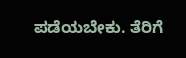ಪಡೆಯಬೇಕು. ತೆರಿಗೆ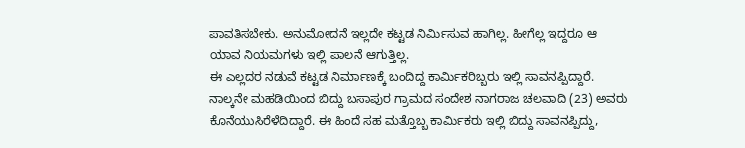ಪಾವತಿಸಬೇಕು. ಅನುಮೋದನೆ ಇಲ್ಲದೇ ಕಟ್ಟಡ ನಿರ್ಮಿಸುವ ಹಾಗಿಲ್ಲ. ಹೀಗೆಲ್ಲ ಇದ್ದರೂ ಆ ಯಾವ ನಿಯಮಗಳು ಇಲ್ಲಿ ಪಾಲನೆ ಆಗುತ್ತಿಲ್ಲ.
ಈ ಎಲ್ಲದರ ನಡುವೆ ಕಟ್ಟಡ ನಿರ್ಮಾಣಕ್ಕೆ ಬಂದಿದ್ದ ಕಾರ್ಮಿಕರಿಬ್ಬರು ಇಲ್ಲಿ ಸಾವನಪ್ಪಿದ್ದಾರೆ. ನಾಲ್ಕನೇ ಮಹಡಿಯಿಂದ ಬಿದ್ದು ಬಸಾಪುರ ಗ್ರಾಮದ ಸಂದೇಶ ನಾಗರಾಜ ಚಲವಾದಿ (23) ಅವರು ಕೊನೆಯುಸಿರೆಳೆದಿದ್ದಾರೆ. ಈ ಹಿಂದೆ ಸಹ ಮತ್ತೊಬ್ಬ ಕಾರ್ಮಿಕರು ಇಲ್ಲಿ ಬಿದ್ದು ಸಾವನಪ್ಪಿದ್ದು,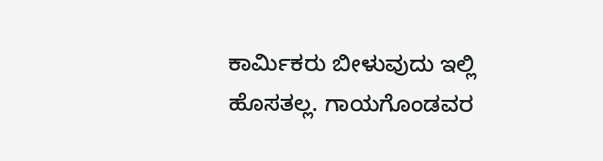ಕಾರ್ಮಿಕರು ಬೀಳುವುದು ಇಲ್ಲಿ ಹೊಸತಲ್ಲ. ಗಾಯಗೊಂಡವರ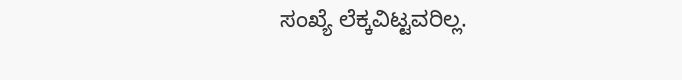ಸಂಖ್ಯೆ ಲೆಕ್ಕವಿಟ್ಟವರಿಲ್ಲ.